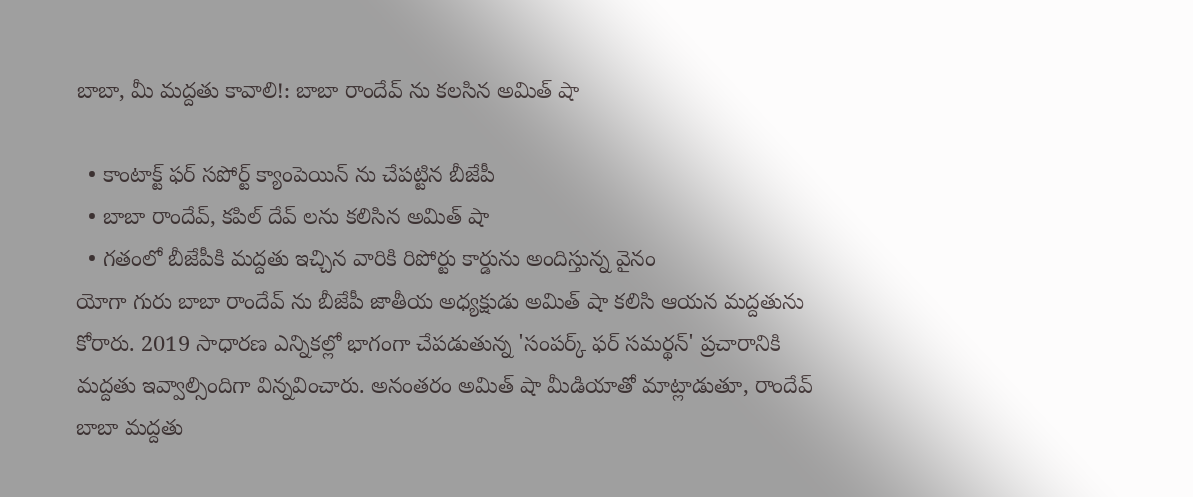బాబా, మీ మద్దతు కావాలి!: బాబా రాందేవ్ ను కలసిన అమిత్ షా

  • కాంటాక్ట్ ఫర్ సపోర్ట్ క్యాంపెయిన్ ను చేపట్టిన బీజేపీ
  • బాబా రాందేవ్, కపిల్ దేవ్ లను కలిసిన అమిత్ షా
  • గతంలో బీజేపీకి మద్దతు ఇచ్చిన వారికి రిపోర్టు కార్డును అందిస్తున్న వైనం
యోగా గురు బాబా రాందేవ్ ను బీజేపీ జాతీయ అధ్యక్షుడు అమిత్ షా కలిసి ఆయన మద్దతును కోరారు. 2019 సాధారణ ఎన్నికల్లో భాగంగా చేపడుతున్న 'సంపర్క్ ఫర్ సమర్థన్' ప్రచారానికి మద్దతు ఇవ్వాల్సిందిగా విన్నవించారు. అనంతరం అమిత్ షా మీడియాతో మాట్లాడుతూ, రాందేవ్ బాబా మద్దతు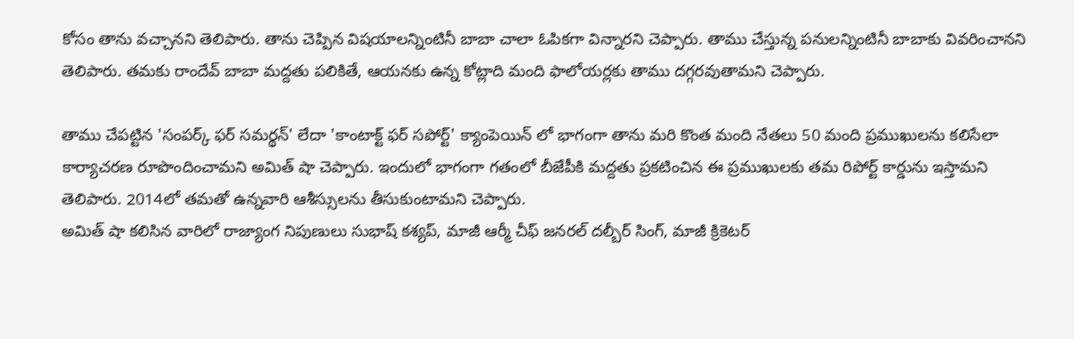కోసం తాను వచ్చానని తెలిపారు. తాను చెప్పిన విషయాలన్నింటినీ బాబా చాలా ఓపికగా విన్నారని చెప్పారు. తాము చేస్తున్న పనులన్నింటినీ బాబాకు వివరించానని తెలిపారు. తమకు రాందేవ్ బాబా మద్దతు పలికితే, ఆయనకు ఉన్న కోట్లాది మంది ఫాలోయర్లకు తాము దగ్గరవుతామని చెప్పారు.

తాము చేపట్టిన 'సంపర్క్ ఫర్ సమర్థన్' లేదా 'కాంటాక్ట్ ఫర్ సపోర్ట్' క్యాంపెయిన్ లో భాగంగా తాను మరి కొంత మంది నేతలు 50 మంది ప్రముఖులను కలిసేలా కార్యాచరణ రూపొందించామని అమిత్ షా చెప్పారు. ఇందులో భాగంగా గతంలో బీజేపీకి మద్దతు ప్రకటించిన ఈ ప్రముఖులకు తమ రిపోర్ట్ కార్డును ఇస్తామని తెలిపారు. 2014లో తమతో ఉన్నవారి ఆశీస్సులను తీసుకుంటామని చెప్పారు.
అమిత్ షా కలిసిన వారిలో రాజ్యాంగ నిపుణులు సుభాష్ కశ్యప్, మాజీ ఆర్మీ చీఫ్ జనరల్ దల్బీర్ సింగ్, మాజీ క్రికెటర్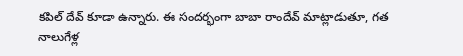కపిల్ దేవ్ కూడా ఉన్నారు. ఈ సందర్భంగా బాబా రాందేవ్ మాట్లాడుతూ, గత నాలుగేళ్ల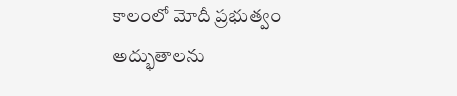కాలంలో మోదీ ప్రభుత్వం అద్భుతాలను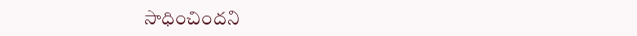సాధించిందని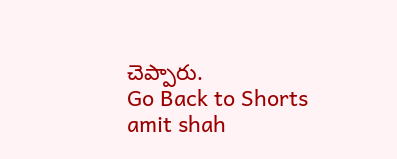చెప్పారు.
Go Back to Shorts
amit shah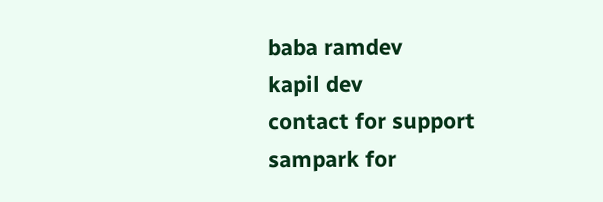baba ramdev
kapil dev
contact for support
sampark for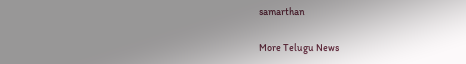samarthan

More Telugu News